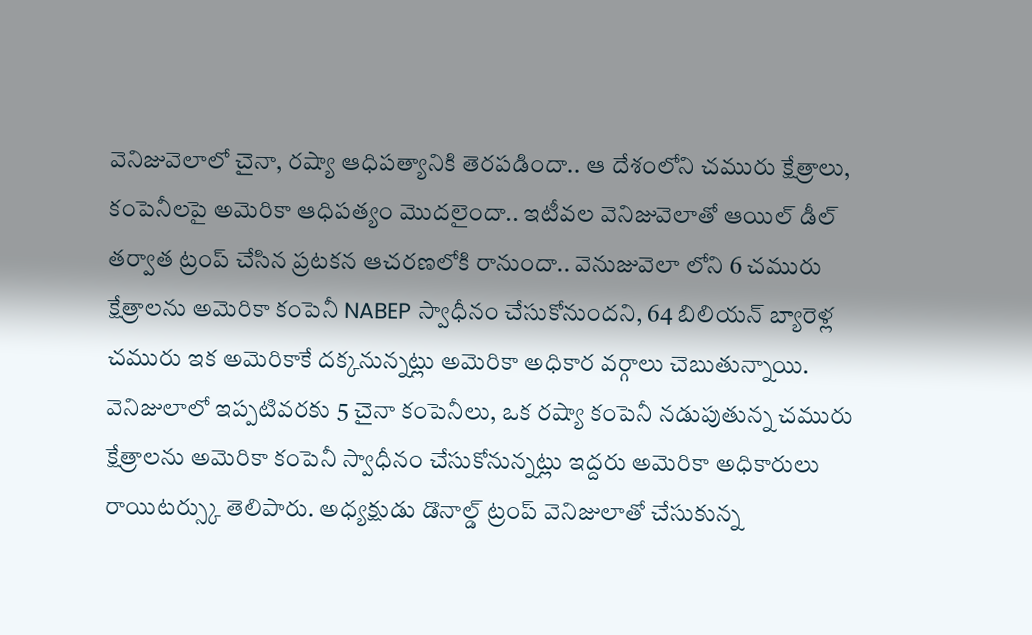వెనిజువెలాలో చైనా, రష్యా ఆధిపత్యానికి తెరపడిందా.. ఆ దేశంలోని చమురు క్షేత్రాలు, కంపెనీలపై అమెరికా ఆధిపత్యం మొదలైందా.. ఇటీవల వెనిజువెలాతో ఆయిల్ డీల్ తర్వాత ట్రంప్ చేసిన ప్రటకన ఆచరణలోకి రానుందా.. వెనుజువెలా లోని 6 చమురు క్షేత్రాలను అమెరికా కంపెనీ NABEP స్వాధీనం చేసుకోనుందని, 64 బిలియన్ బ్యారెళ్ల చమురు ఇక అమెరికాకే దక్కనున్నట్లు అమెరికా అధికార వర్గాలు చెబుతున్నాయి.
వెనిజులాలో ఇప్పటివరకు 5 చైనా కంపెనీలు, ఒక రష్యా కంపెనీ నడుపుతున్న చమురు క్షేత్రాలను అమెరికా కంపెనీ స్వాధీనం చేసుకోనున్నట్లు ఇద్దరు అమెరికా అధికారులు రాయిటర్స్కు తెలిపారు. అధ్యక్షుడు డొనాల్డ్ ట్రంప్ వెనిజులాతో చేసుకున్న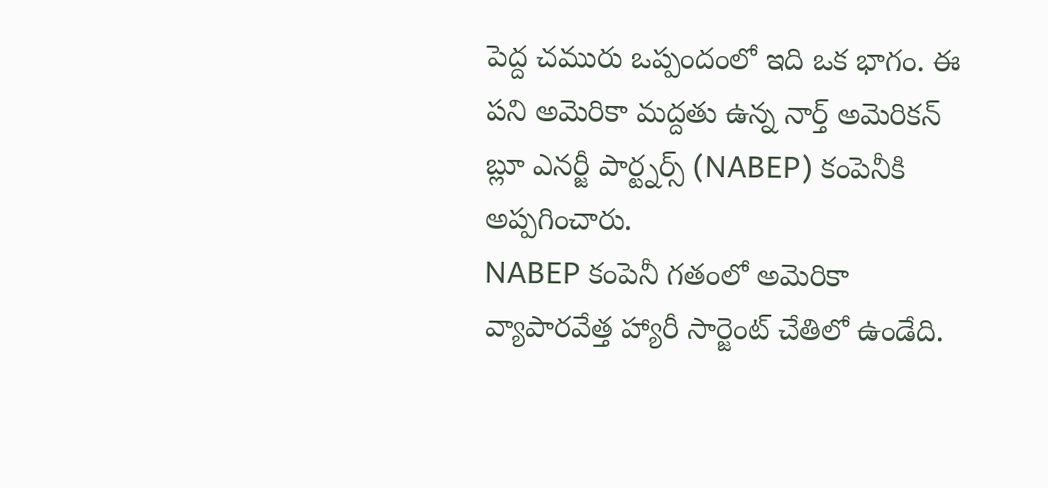పెద్ద చమురు ఒప్పందంలో ఇది ఒక భాగం. ఈ పని అమెరికా మద్దతు ఉన్న నార్త్ అమెరికన్ బ్లూ ఎనర్జీ పార్ట్నర్స్ (NABEP) కంపెనీకి అప్పగించారు.
NABEP కంపెనీ గతంలో అమెరికా వ్యాపారవేత్త హ్యారీ సార్జెంట్ చేతిలో ఉండేది.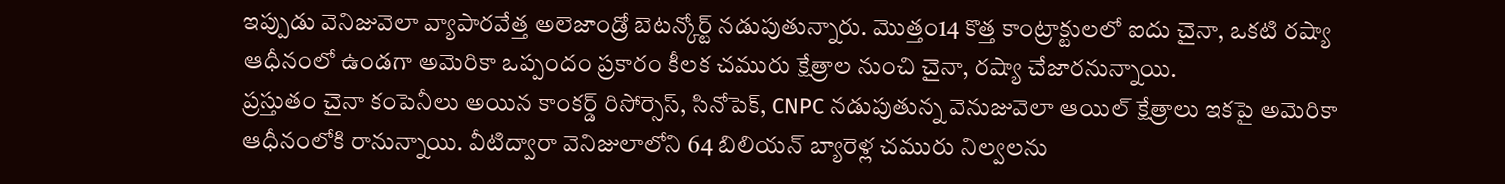ఇప్పుడు వెనిజువెలా వ్యాపారవేత్త అలెజాండ్రో బెటన్కోర్ట్ నడుపుతున్నారు. మొత్తం14 కొత్త కాంట్రాక్టులలో ఐదు చైనా, ఒకటి రష్యా ఆధీనంలో ఉండగా అమెరికా ఒప్పందం ప్రకారం కీలక చమురు క్షేత్రాల నుంచి చైనా, రష్యా చేజారనున్నాయి.
ప్రస్తుతం చైనా కంపెనీలు అయిన కాంకర్డ్ రిసోర్సెస్, సినోపెక్, CNPC నడుపుతున్న వెనుజువెలా ఆయిల్ క్షేత్రాలు ఇకపై అమెరికా ఆధీనంలోకి రానున్నాయి. వీటిద్వారా వెనిజులాలోని 64 బిలియన్ బ్యారెళ్ల చమురు నిల్వలను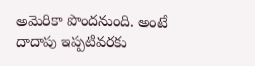అమెరికా పొందనుంది. అంటే దాదాపు ఇప్పటివరకు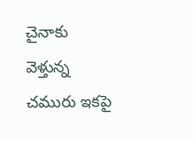చైనాకు వెళ్తున్న చమురు ఇకపై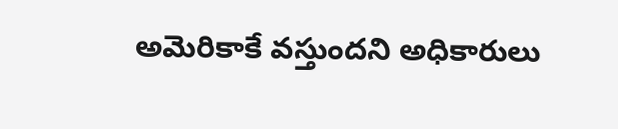అమెరికాకే వస్తుందని అధికారులు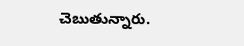చెబుతున్నారు.